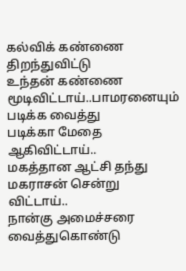கல்விக் கண்ணை திறந்துவிட்டு
உந்தன் கண்ணை மூடிவிட்டாய்..பாமரனையும் படிக்க வைத்து
படிக்கா மேதை ஆகிவிட்டாய்..
மகத்தான ஆட்சி தந்து
மகராசன் சென்று விட்டாய்..
நான்கு அமைச்சரை வைத்துகொண்டு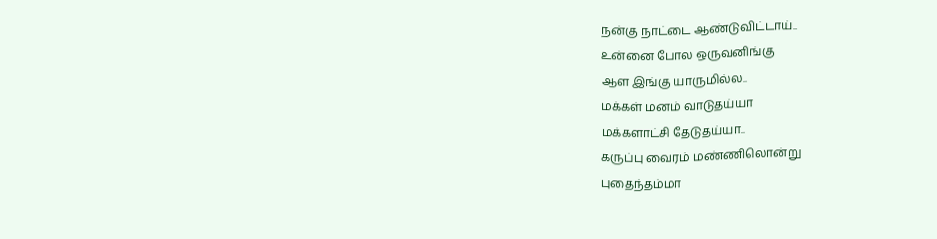நன்கு நாட்டை ஆண்டுவிட்டாய்..
உன்னை போல ஒருவனிங்கு
ஆள இங்கு யாருமில்ல..
மக்கள் மனம் வாடுதய்யா
மக்களாட்சி தேடுதய்யா..
கருப்பு வைரம் மண்ணிலொன்று
புதைந்தம்மா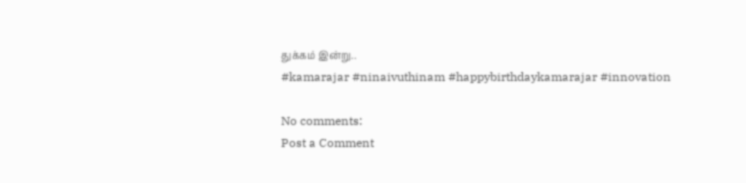துக்கம் இன்று..
#kamarajar #ninaivuthinam #happybirthdaykamarajar #innovation

No comments:
Post a Comment